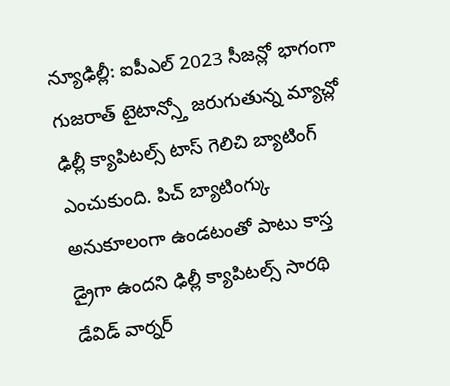న్యూఢిల్లీ: ఐపీఎల్ 2023 సీజన్లో భాగంగా గుజరాత్ టైటాన్స్తో జరుగుతున్న మ్యాచ్లో ఢిల్లీ క్యాపిటల్స్ టాస్ గెలిచి బ్యాటింగ్ ఎంచుకుంది. పిచ్ బ్యాటింగ్కు అనుకూలంగా ఉండటంతో పాటు కాస్త డ్రైగా ఉందని ఢిల్లీ క్యాపిటల్స్ సారథి డేవిడ్ వార్నర్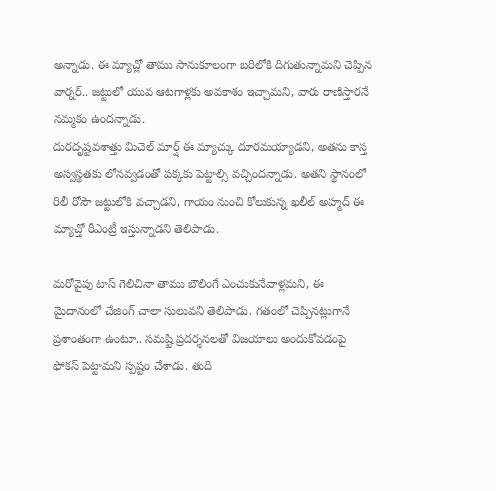అన్నాడు. ఈ మ్యాచ్లో తాము సానుకూలంగా బరిలోకి దిగుతున్నామని చెప్పిన వార్నర్.. జట్టులో యువ ఆటగాళ్లకు అవకాశం ఇచ్చామని, వారు రాణిస్తారనే నమ్మకం ఉందన్నాడు.
దురదృష్టవశాత్తు మిచెల్ మార్ష్ ఈ మ్యాచ్కు దూరమయ్యాడని, అతను కాస్త అస్వస్థతకు లోనవ్వడంతో పక్కకు పెట్టాల్సి వచ్చిందన్నాడు. అతని స్థానంలో రిలీ రోసౌ జట్టులోకి వచ్చాడని, గాయం నుంచి కోలుకున్న ఖలీల్ అహ్మద్ ఈ మ్యాచ్తో రీఎంట్రీ ఇస్తున్నాడని తెలిపాడు.

మరోవైపు టాస్ గెలిచినా తాము బౌలింగే ఎంచుకునేవాళ్లమని, ఈ మైదానంలో చేజింగ్ చాలా సులువని తెలిపాడు. గతంలో చెప్పినట్లుగానే ప్రశాంతంగా ఉంటూ.. సమష్టి ప్రదర్శనలతో విజయాలు అందుకోవడంపై ఫోకస్ పెట్టామని స్పష్టం చేశాడు. తుది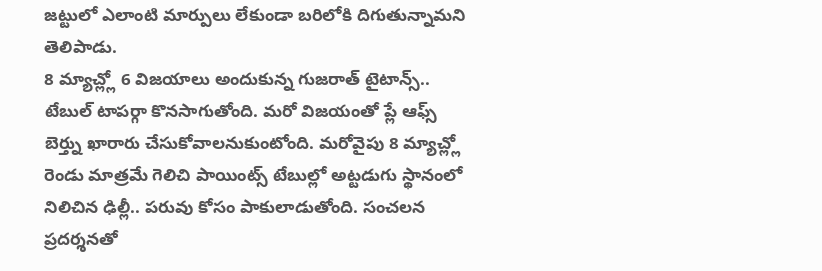జట్టులో ఎలాంటి మార్పులు లేకుండా బరిలోకి దిగుతున్నామని తెలిపాడు.
8 మ్యాచ్ల్లో 6 విజయాలు అందుకున్న గుజరాత్ టైటాన్స్.. టేబుల్ టాపర్గా కొనసాగుతోంది. మరో విజయంతో ప్లే ఆఫ్స్ బెర్త్ను ఖారారు చేసుకోవాలనుకుంటోంది. మరోవైపు 8 మ్యాచ్ల్లో రెండు మాత్రమే గెలిచి పాయింట్స్ టేబుల్లో అట్టడుగు స్థానంలో నిలిచిన ఢిల్లీ.. పరువు కోసం పాకులాడుతోంది. సంచలన ప్రదర్శనతో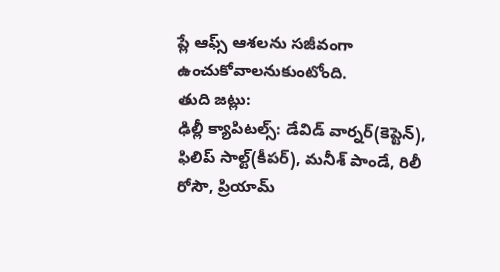ప్లే ఆఫ్స్ ఆశలను సజీవంగా ఉంచుకోవాలనుకుంటోంది.
తుది జట్లు:
ఢిల్లీ క్యాపిటల్స్: డేవిడ్ వార్నర్(కెప్టెన్), ఫిలిప్ సాల్ట్(కీపర్), మనీశ్ పాండే, రిలీ రోసౌ, ప్రియామ్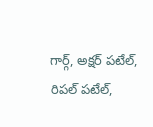గార్గ్, అక్షర్ పటేల్, రిపల్ పటేల్,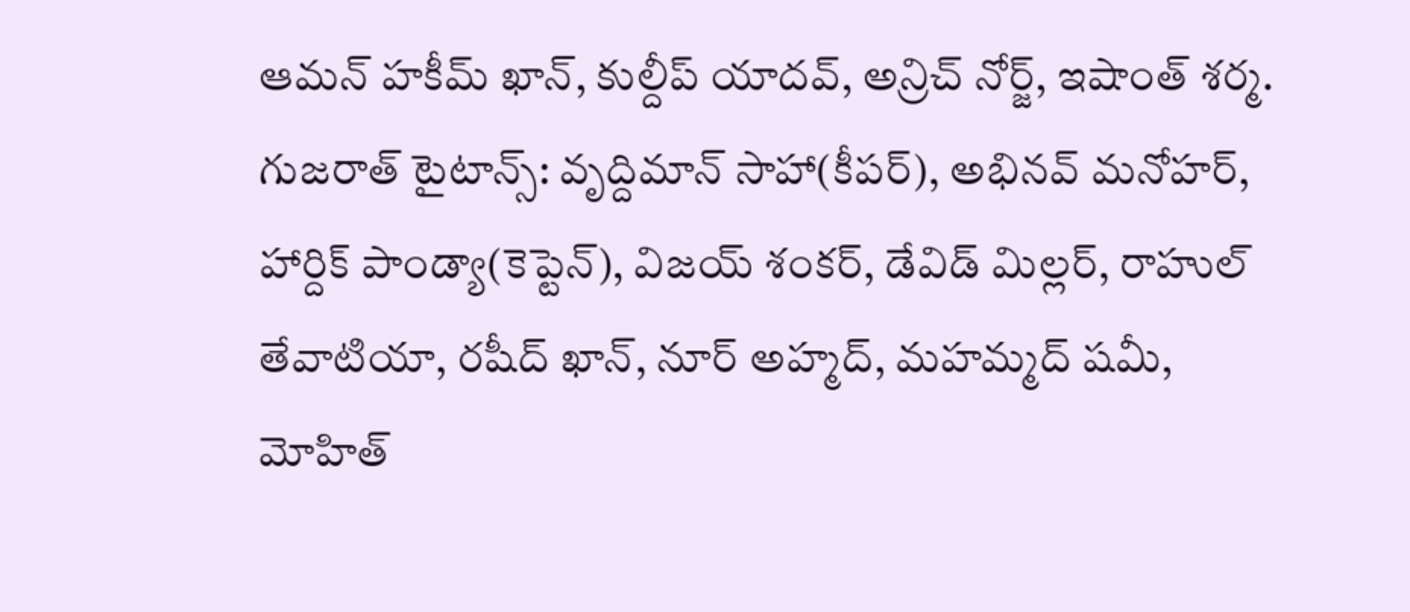ఆమన్ హకీమ్ ఖాన్, కుల్దీప్ యాదవ్, అన్రిచ్ నోర్జ్, ఇషాంత్ శర్మ.
గుజరాత్ టైటాన్స్: వృద్దిమాన్ సాహా(కీపర్), అభినవ్ మనోహర్, హార్దిక్ పాండ్యా(కెప్టెన్), విజయ్ శంకర్, డేవిడ్ మిల్లర్, రాహుల్ తేవాటియా, రషీద్ ఖాన్, నూర్ అహ్మద్, మహమ్మద్ షమీ, మోహిత్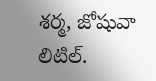శర్మ, జోషువా లిటిల్.